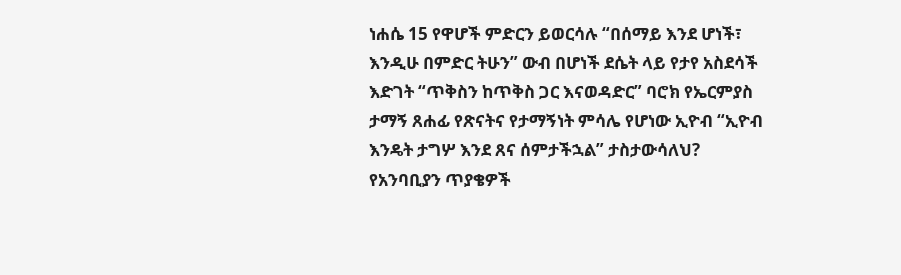ነሐሴ 15 የዋሆች ምድርን ይወርሳሉ “በሰማይ እንደ ሆነች፣ እንዲሁ በምድር ትሁን” ውብ በሆነች ደሴት ላይ የታየ አስደሳች እድገት “ጥቅስን ከጥቅስ ጋር እናወዳድር” ባሮክ የኤርምያስ ታማኝ ጸሐፊ የጽናትና የታማኝነት ምሳሌ የሆነው ኢዮብ “ኢዮብ እንዴት ታግሦ እንደ ጸና ሰምታችኋል” ታስታውሳለህ? የአንባቢያን ጥያቄዎች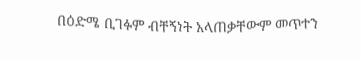በዕድሜ ቢገፉም ብቸኝነት አላጠቃቸውም መጥተን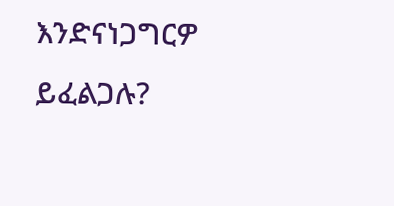እንድናነጋግርዎ ይፈልጋሉ?